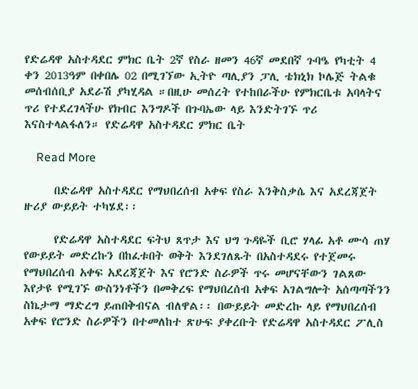የድሬዳዋ አስተዳደር ምክር ቤት 2ኛ የስራ ዘመን 46ኛ መደበኛ ጉባዔ የካቲት 4 ቀን 2013ዓም በቀበሌ 02 በሚገኘው ኢትዮ ጣሊያን ፓሊ ቴክኒክ ኮሌጅ ትልቁ መሰብሰቢያ አደራሽ ያካሂዳል ።በዚሁ መሰረት የተከበራችሁ የምክርቤቱ አባላትና ጥሪ የተደረገላችሁ የክብር እንግዶች በጉባኤው ላይ እንድትገኙ ጥሪ እናስተላልፋለን። የድሬዳዋ አስተዳደር ምክር ቤት

    Read More

      በድሬዳዋ አስተዳደር የማህበረሰብ አቀፍ የስራ እንቅስቃሴ እና አደረጃጀት ዙሪያ ውይይት ተካሄደ፡፡

      የድሬዳዋ አስተዳደር ፍትህ ጸጥታ እና ህግ ጉዳዬች ቢሮ ሃላፊ አቶ ሙሳ ጠሃ የውይይት መድረኩን በከፈቱበት ወቅት እንደገለጹት በአስተዳደሩ የተጀመሩ የማህበረሰብ አቀፍ አደረጃጀት እና የሮንድ ስራዎች ጥሩ መሆናቸውን ገልጸው እየታዩ የሚገኙ ውስንነቶችን በመቅረፍ የማህበረሰብ አቀፍ አገልግሎት አሰጣጣችንን ስኬታማ ማድረግ ይጠበቅብናል ብለዋል፡፡ በውይይት መድረኩ ላይ የማህበረሰብ አቀፍ የሮንድ ስራዎችን በተመለከተ ጽሁፍ ያቀረቡት የድሬዳዋ አስተዳደር ፖሊስ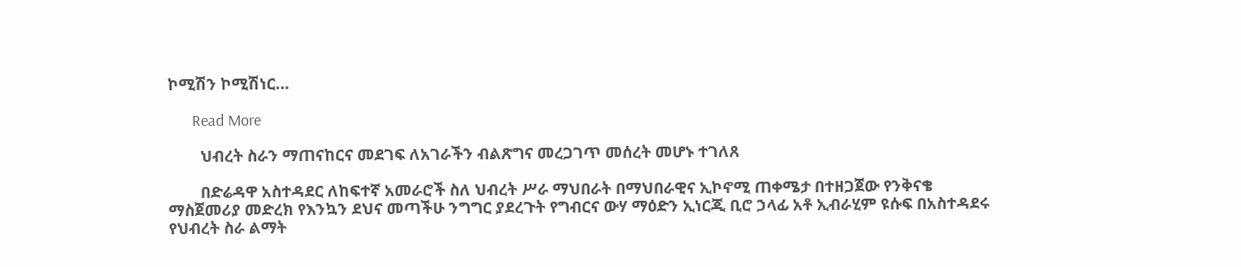ኮሚሽን ኮሚሽነር…

      Read More

        ህብረት ስራን ማጠናከርና መደገፍ ለአገራችን ብልጽግና መረጋገጥ መሰረት መሆኑ ተገለጸ

        በድሬዳዋ አስተዳደር ለከፍተኛ አመራሮች ስለ ህብረት ሥራ ማህበራት በማህበራዊና ኢኮኖሚ ጠቀሜታ በተዘጋጀው የንቅናቄ ማስጀመሪያ መድረክ የእንኳን ደህና መጣችሁ ንግግር ያደረጉት የግብርና ውሃ ማዕድን ኢነርጂ ቢሮ ኃላፊ አቶ ኢብራሂም ዩሱፍ በአስተዳደሩ የህብረት ስራ ልማት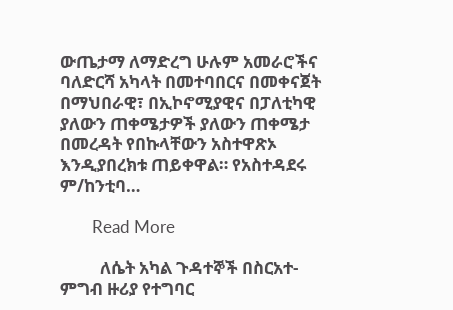ውጤታማ ለማድረግ ሁሉም አመራሮችና ባለድርሻ አካላት በመተባበርና በመቀናጀት በማህበራዊ፣ በኢኮኖሚያዊና በፓለቲካዊ ያለውን ጠቀሜታዎች ያለውን ጠቀሜታ በመረዳት የበኩላቸውን አስተዋጽኦ እንዲያበረክቱ ጠይቀዋል። የአስተዳደሩ ም/ከንቲባ…

        Read More

          ለሴት አካል ጉዳተኞች በስርአተ-ምግብ ዙሪያ የተግባር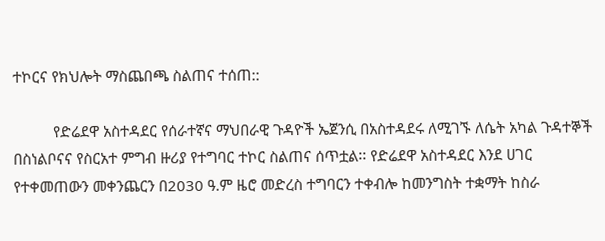ተኮርና የክህሎት ማስጨበጫ ስልጠና ተሰጠ::

          የድሬደዋ አስተዳደር የሰራተኛና ማህበራዊ ጉዳዮች ኤጀንሲ በአስተዳደሩ ለሚገኙ ለሴት አካል ጉዳተኞች በስነልቦናና የስርአተ ምግብ ዙሪያ የተግባር ተኮር ስልጠና ሰጥቷል፡፡ የድሬደዋ አስተዳደር እንደ ሀገር የተቀመጠውን መቀንጨርን በ2030 ዓ.ም ዜሮ መድረስ ተግባርን ተቀብሎ ከመንግስት ተቋማት ከስራ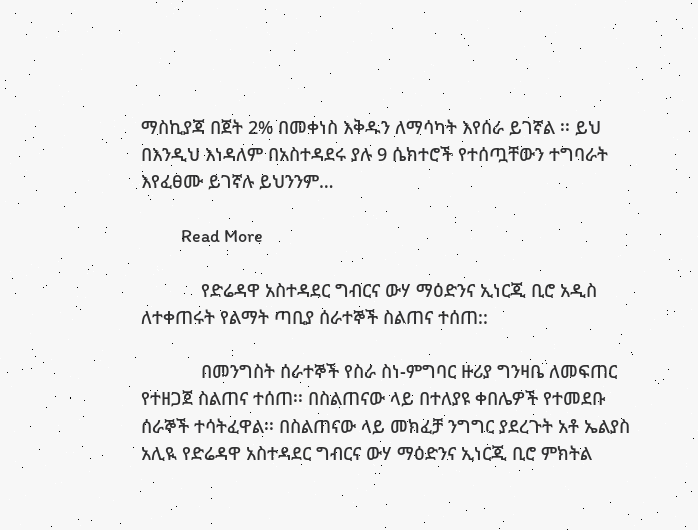ማስኪያጃ በጀት 2% በመቀነስ እቅዱን ለማሳካት እየሰራ ይገኛል ፡፡ ይህ በእንዲህ እነዳለም በአስተዳደሩ ያሉ 9 ሴክተሮች የተሰጧቸውን ተግባራት እየፈፀሙ ይገኛሉ ይህንንም…

          Read More

            የድሬዳዋ አስተዳደር ግብርና ውሃ ማዕድንና ኢነርጂ ቢሮ አዲስ ለተቀጠሩት የልማት ጣቢያ ሰራተኞች ስልጠና ተሰጠ::

            በመንግስት ሰራተኞች የስራ ስነ-ምግባር ዙሪያ ግንዛቤ ለመፍጠር የተዘጋጀ ስልጠና ተሰጠ፡፡ በስልጠናው ላይ በተለያዩ ቀበሌዎች የተመደቡ ሰራኞች ተሳትፈዋል፡፡ በስልጠናው ላይ መክፈቻ ንግግር ያደረጉት አቶ ኤልያስ አሊዪ የድሬዳዋ አስተዳደር ግብርና ውሃ ማዕድንና ኢነርጂ ቢሮ ምክትል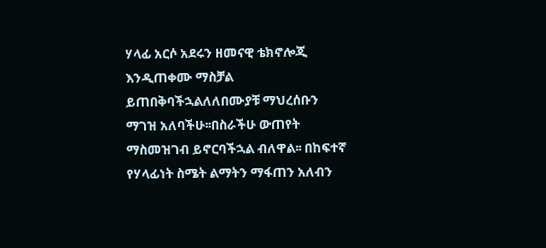ሃላፊ አርሶ አደሩን ዘመናዊ ቴክኖሎጂ እንዲጠቀሙ ማስቻል ይጠበቅባችኋልለለበሙያቹ ማህረሰቡን ማገዝ አለባችሁ፡፡በስራችሁ ውጠየት ማስመዝገብ ይኖርባችኋል ብለዋል፡፡ በከፍተኛ የሃላፊነት ስሜት ልማትን ማፋጠን አለብን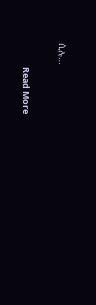ሲሉ…

            Read More